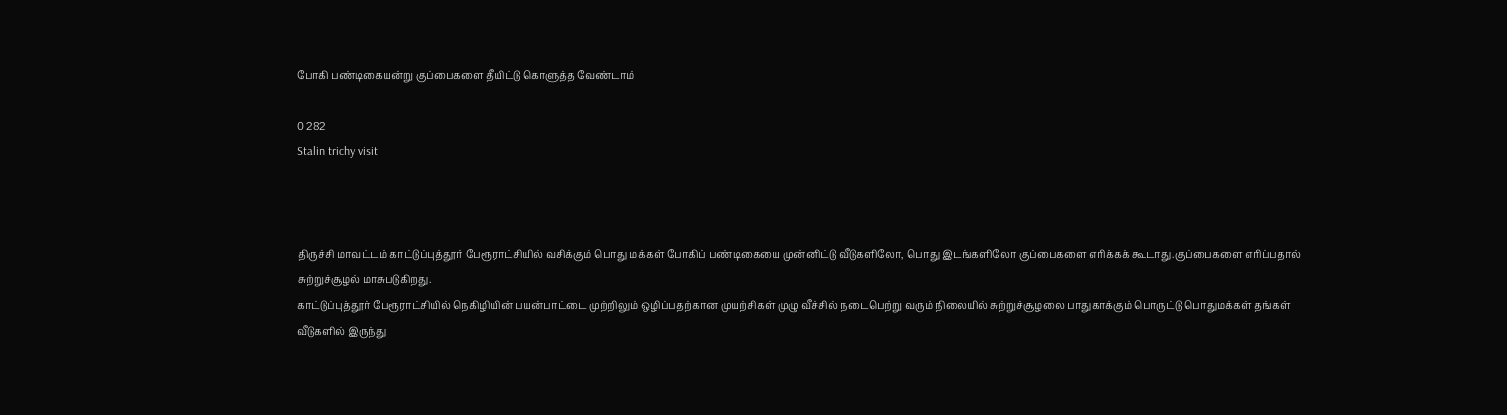போகி பண்டிகையன்று குப்பைகளை தீயிட்டு கொளுத்த வேண்டாம்

0 282
Stalin trichy visit



திருச்சி மாவட்டம் காட்டுப்புத்தூர் பேரூராட்சியில் வசிக்கும் பொது மக்கள் போகிப் பண்டிகையை முன்னிட்டு வீடுகளிலோ, பொது இடங்களிலோ குப்பைகளை எரிக்கக் கூடாது.குப்பைகளை எரிப்பதால் சுற்றுச்சூழல் மாசுபடுகிறது.
காட்டுப்புத்தூர் பேரூராட்சியில் நெகிழியின் பயன்பாட்டை முற்றிலும் ஒழிப்பதற்கான முயற்சிகள் முழு வீச்சில் நடைபெற்று வரும் நிலையில் சுற்றுச்சூழலை பாதுகாக்கும் பொருட்டு பொதுமக்கள் தங்கள் வீடுகளில் இருந்து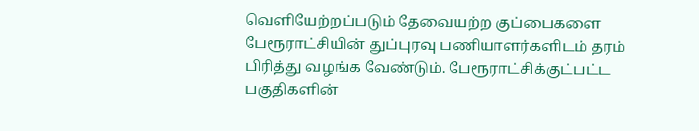வெளியேற்றப்படும் தேவையற்ற குப்பைகளை பேரூராட்சியின் துப்புரவு பணியாளர்களிடம் தரம் பிரித்து வழங்க வேண்டும். பேரூராட்சிக்குட்பட்ட பகுதிகளின்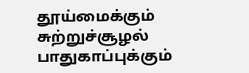தூய்மைக்கும் சுற்றுச்சூழல் பாதுகாப்புக்கும்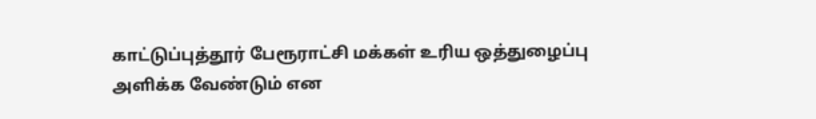காட்டுப்புத்தூர் பேரூராட்சி மக்கள் உரிய ஒத்துழைப்பு அளிக்க வேண்டும் என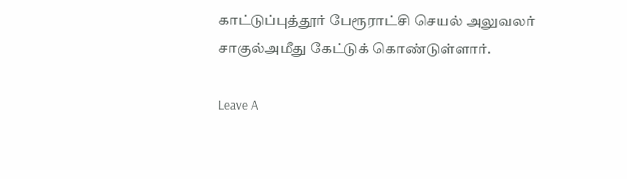காட்டுப்புத்தூர் பேரூராட்சி செயல் அலுவலர் சாகுல்அமீது கேட்டுக் கொண்டுள்ளார்.

Leave A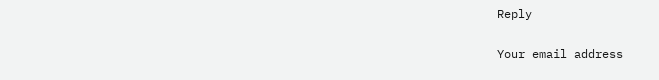Reply

Your email address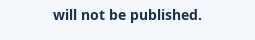will not be published.